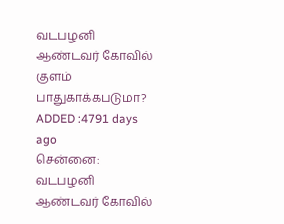வடபழனி ஆண்டவர் கோவில் குளம் பாதுகாக்கபடுமா?
ADDED :4791 days ago
சென்னை: வடபழனி ஆண்டவர் கோவில்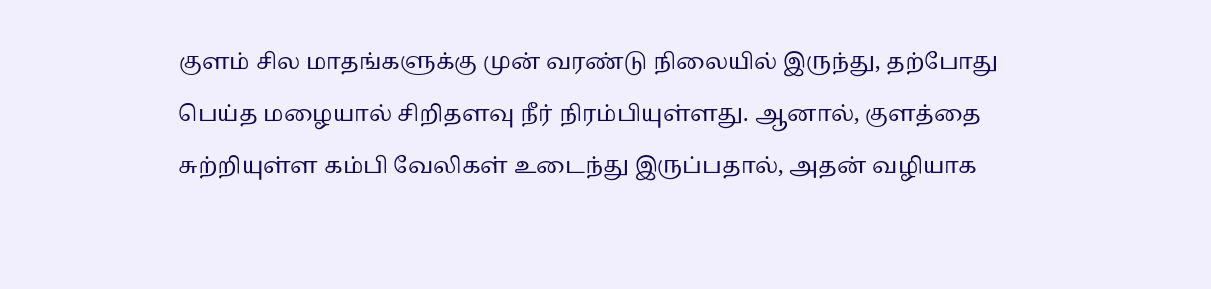குளம் சில மாதங்களுக்கு முன் வரண்டு நிலையில் இருந்து, தற்போது பெய்த மழையால் சிறிதளவு நீர் நிரம்பியுள்ளது. ஆனால், குளத்தை சுற்றியுள்ள கம்பி வேலிகள் உடைந்து இருப்பதால், அதன் வழியாக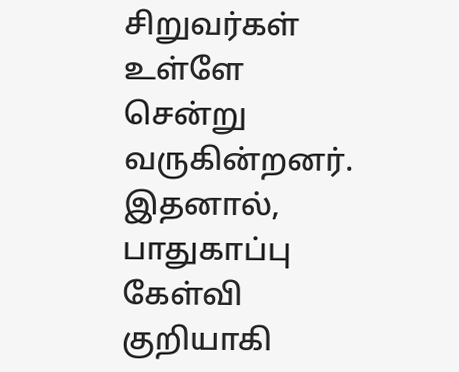சிறுவர்கள் உள்ளே சென்று வருகின்றனர். இதனால், பாதுகாப்பு கேள்வி குறியாகி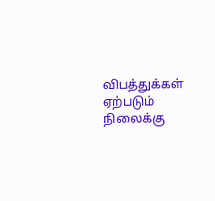விபத்துக்கள் ஏற்படும் நிலைக்கு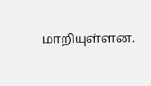மாறியுள்ளன.